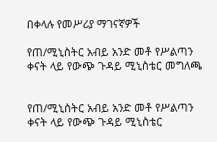በቀላሉ የመሥሪያ ማገናኛዎች

የጠ/ሚኒስትር አብይ አንድ መቶ የሥልጣን ቀናት ላይ የውጭ ጉዳይ ሚኒስቴር መግለጫ


የጠ/ሚኒስትር አብይ አንድ መቶ የሥልጣን ቀናት ላይ የውጭ ጉዳይ ሚኒስቴር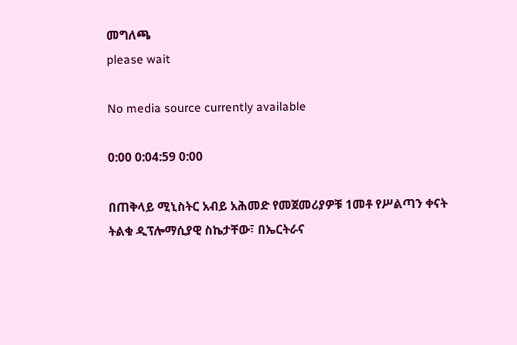መግለጫ
please wait

No media source currently available

0:00 0:04:59 0:00

በጠቅላይ ሚኒስትር አብይ አሕመድ የመጀመሪያዎቹ 1መቶ የሥልጣን ቀናት ትልቁ ዲፕሎማሲያዊ ስኬታቸው፣ በኤርትራና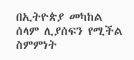በኢትዮጵያ መካከል ሰላም ሊያሰፍን የሚችል ስምምነት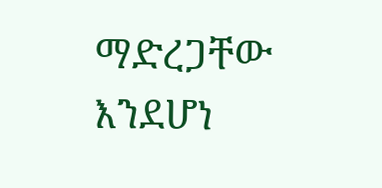ማድረጋቸው እንደሆነ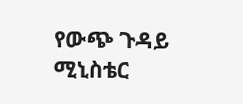የውጭ ጉዳይ ሚኒስቴር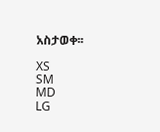አስታወቀ፡፡

XS
SM
MD
LG